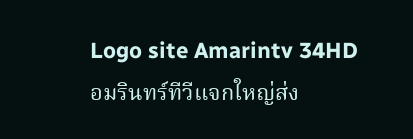Logo site Amarintv 34HD
อมรินทร์ทีวีแจกใหญ่ส่ง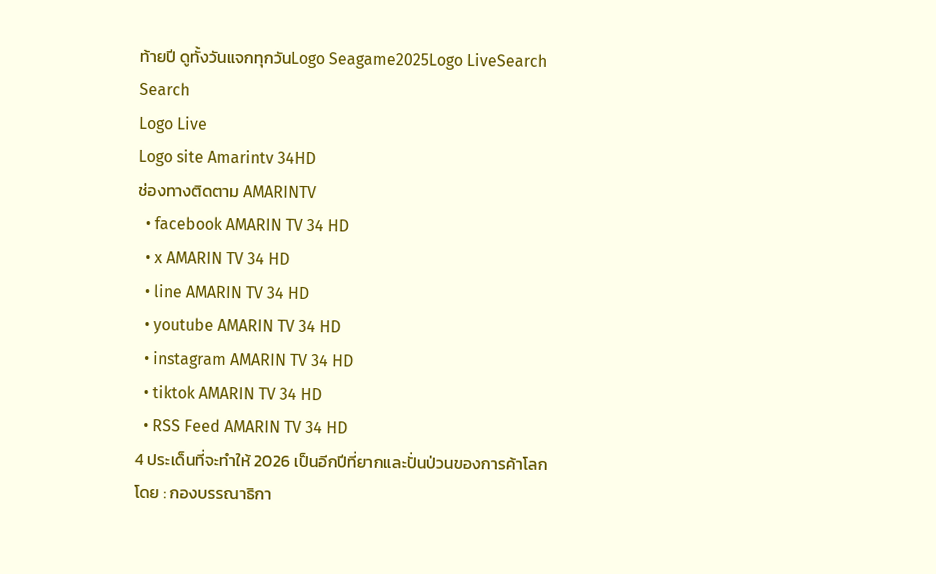ท้ายปี ดูทั้งวันแจกทุกวันLogo Seagame2025Logo LiveSearch
Search
Logo Live
Logo site Amarintv 34HD
ช่องทางติดตาม AMARINTV
  • facebook AMARIN TV 34 HD
  • x AMARIN TV 34 HD
  • line AMARIN TV 34 HD
  • youtube AMARIN TV 34 HD
  • instagram AMARIN TV 34 HD
  • tiktok AMARIN TV 34 HD
  • RSS Feed AMARIN TV 34 HD
4 ประเด็นที่จะทำให้ 2026 เป็นอีกปีที่ยากและปั่นป่วนของการค้าโลก
โดย : กองบรรณาธิกา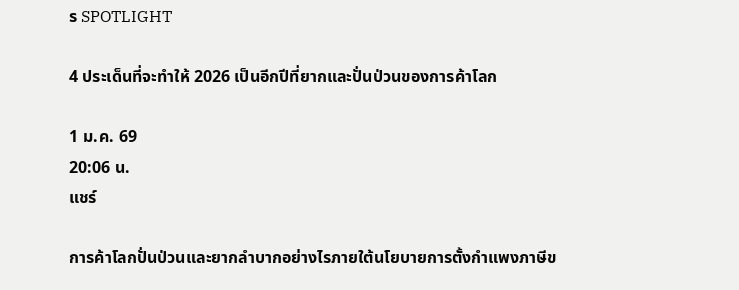ร SPOTLIGHT

4 ประเด็นที่จะทำให้ 2026 เป็นอีกปีที่ยากและปั่นป่วนของการค้าโลก

1 ม.ค. 69
20:06 น.
แชร์

การค้าโลกปั่นป่วนและยากลำบากอย่างไรภายใต้นโยบายการตั้งกำแพงภาษีข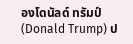องโดนัลด์ ทรัมป์ (Donald Trump) ป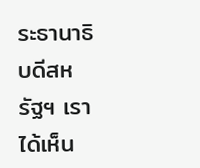ระธานาธิบดีสหรัฐฯ เราได้เห็น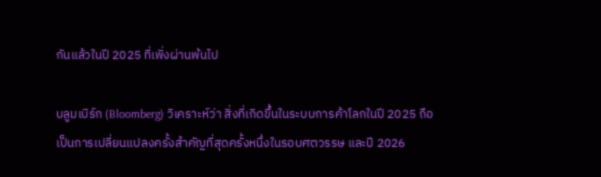กันแล้วในปี 2025 ที่เพิ่งผ่านพ้นไป

บลูมเบิร์ก (Bloomberg) วิเคราะห์ว่า สิ่งที่เกิดขึ้นในระบบการค้าโลกในปี 2025 ถือเป็นการเปลี่ยนแปลงครั้งสำคัญที่สุดครั้งหนึ่งในรอบศตวรรษ และปี 2026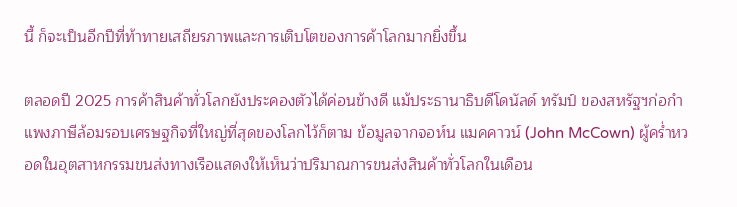นี้ ก็จะเป็นอีกปีที่ท้าทายเสถียรภาพและการเติบโตของการค้าโลกมากยิ่งขึ้น

ตลอดปี 2025 การค้าสินค้าทั่วโลกยังประคองตัวได้ค่อนข้างดี แม้ประธานาธิบดีโดนัลด์ ทรัมป์ ของสหรัฐฯก่อกำแพงภาษีล้อมรอบเศรษฐกิจที่ใหญ่ที่สุดของโลกไว้ก็ตาม ข้อมูลจากจอห์น แมคคาวน์ (John McCown) ผู้คร่ำหวอดในอุตสาหกรรมขนส่งทางเรือแสดงให้เห็นว่าปริมาณการขนส่งสินค้าทั่วโลกในเดือน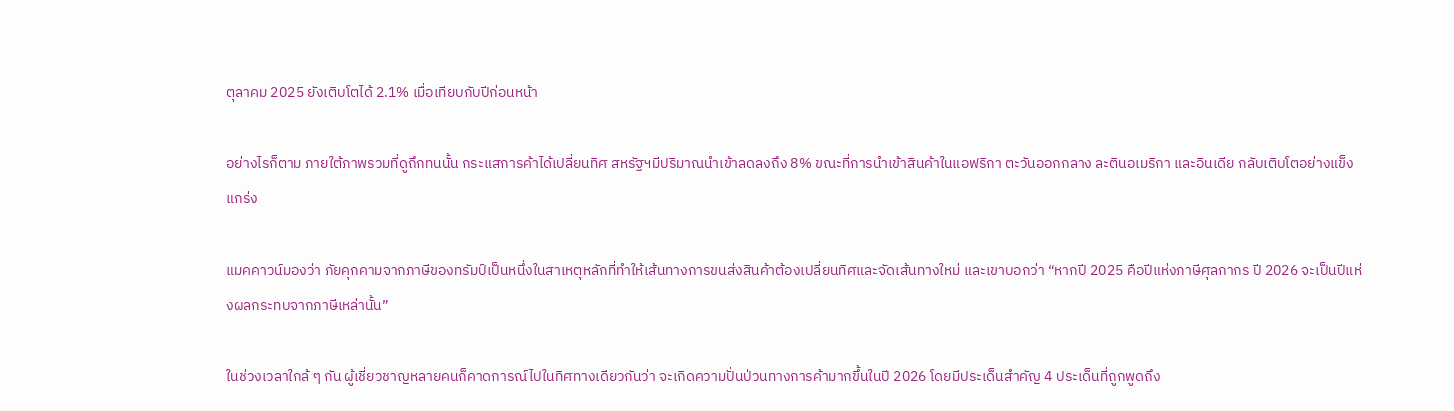ตุลาคม 2025 ยังเติบโตได้ 2.1% เมื่อเทียบกับปีก่อนหน้า

อย่างไรก็ตาม ภายใต้ภาพรวมที่ดูถึกทนนั้น กระแสการค้าได้เปลี่ยนทิศ สหรัฐฯมีปริมาณนำเข้าลดลงถึง 8% ขณะที่การนำเข้าสินค้าในแอฟริกา ตะวันออกกลาง ละตินอเมริกา และอินเดีย กลับเติบโตอย่างแข็งแกร่ง

แมคคาวน์มองว่า ภัยคุกคามจากภาษีของทรัมป์เป็นหนึ่งในสาเหตุหลักที่ทำให้เส้นทางการขนส่งสินค้าต้องเปลี่ยนทิศและจัดเส้นทางใหม่ และเขาบอกว่า “หากปี 2025 คือปีแห่งภาษีศุลกากร ปี 2026 จะเป็นปีแห่งผลกระทบจากภาษีเหล่านั้น”

ในช่วงเวลาใกล้ ๆ กัน ผู้เชี่ยวชาญหลายคนก็คาดการณ์ไปในทิศทางเดียวกันว่า จะเกิดความปั่นป่วนทางการค้ามากขึ้นในปี 2026 โดยมีประเด็นสำคัญ 4 ประเด็นที่ถูกพูดถึง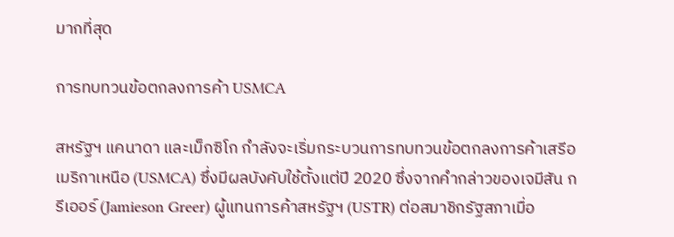มากที่สุด

การทบทวนข้อตกลงการค้า USMCA

สหรัฐฯ แคนาดา และเม็กซิโก กำลังจะเริ่มกระบวนการทบทวนข้อตกลงการค้าเสรีอเมริกาเหนือ (USMCA) ซึ่งมีผลบังคับใช้ตั้งแต่ปี 2020 ซึ่งจากคำกล่าวของเจมีสัน กรีเออร์ (Jamieson Greer) ผู้แทนการค้าสหรัฐฯ (USTR) ต่อสมาชิกรัฐสภาเมื่อ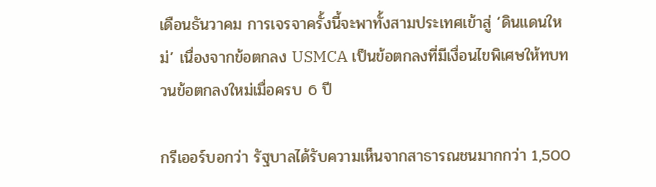เดือนธันวาคม การเจรจาครั้งนี้จะพาทั้งสามประเทศเข้าสู่ ‘ดินแดนใหม่’ เนื่องจากข้อตกลง USMCA เป็นข้อตกลงที่มีเงื่อนไขพิเศษให้ทบทวนข้อตกลงใหม่เมื่อครบ 6 ปี

กรีเออร์บอกว่า รัฐบาลได้รับความเห็นจากสาธารณชนมากกว่า 1,500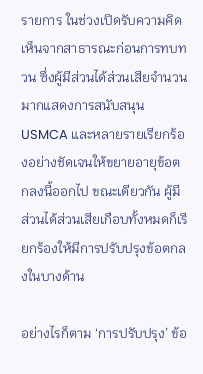รายการ ในช่วงเปิดรับความคิดเห็นจากสาธารณะก่อนการทบทวน ซึ่งผู้มีส่วนได้ส่วนเสียจำนวนมากแสดงการสนับสนุน USMCA และหลายรายเรียกร้องอย่างชัดเจนให้ขยายอายุข้อตกลงนี้ออกไป ขณะเดียวกัน ผู้มีส่วนได้ส่วนเสียเกือบทั้งหมดก็เรียกร้องให้มีการปรับปรุงข้อตกลงในบางด้าน

อย่างไรก็ตาม ‘การปรับปรุง’ ข้อ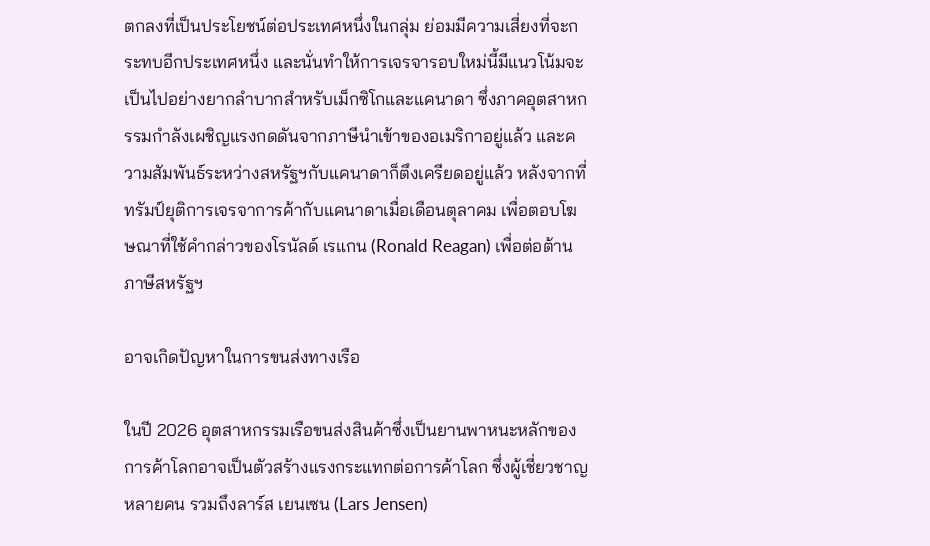ตกลงที่เป็นประโยชน์ต่อประเทศหนึ่งในกลุ่ม ย่อมมีความเสี่ยงที่จะกระทบอีกประเทศหนึ่ง และนั่นทำให้การเจรจารอบใหม่นี้มีแนวโน้มจะเป็นไปอย่างยากลำบากสำหรับเม็กซิโกและแคนาดา ซึ่งภาคอุตสาหกรรมกำลังเผชิญแรงกดดันจากภาษีนำเข้าของอเมริกาอยู่แล้ว และความสัมพันธ์ระหว่างสหรัฐฯกับแคนาดาก็ตึงเครียดอยู่แล้ว หลังจากที่ทรัมป์ยุติการเจรจาการค้ากับแคนาดาเมื่อเดือนตุลาคม เพื่อตอบโฆษณาที่ใช้คำกล่าวของโรนัลด์ เรแกน (Ronald Reagan) เพื่อต่อต้านภาษีสหรัฐฯ

อาจเกิดปัญหาในการขนส่งทางเรือ

ในปี 2026 อุตสาหกรรมเรือขนส่งสินค้าซึ่งเป็นยานพาหนะหลักของการค้าโลกอาจเป็นตัวสร้างแรงกระแทกต่อการค้าโลก ซึ่งผู้เชี่ยวชาญหลายคน รวมถึงลาร์ส เยนเซน (Lars Jensen)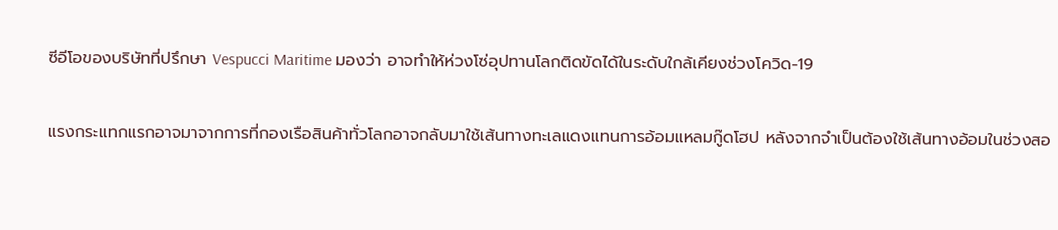ซีอีโอของบริษัทที่ปรึกษา Vespucci Maritime มองว่า อาจทำให้ห่วงโซ่อุปทานโลกติดขัดได้ในระดับใกล้เคียงช่วงโควิด-19

แรงกระแทกแรกอาจมาจากการที่กองเรือสินค้าทั่วโลกอาจกลับมาใช้เส้นทางทะเลแดงแทนการอ้อมแหลมกู๊ดโฮป หลังจากจำเป็นต้องใช้เส้นทางอ้อมในช่วงสอ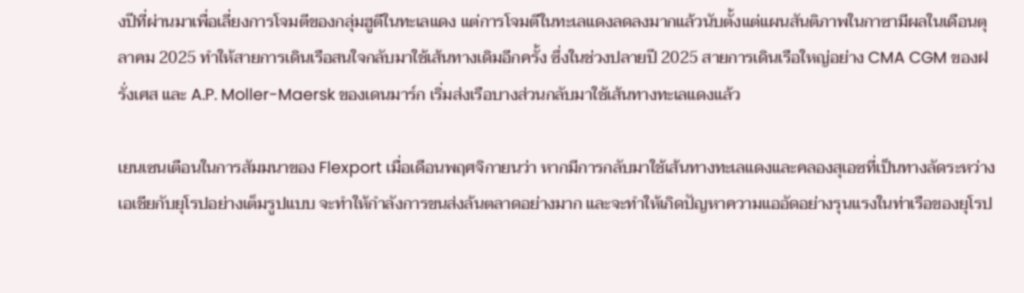งปีที่ผ่านมาเพื่อเลี่ยงการโจมตีของกลุ่มฮูตีในทะเลแดง แต่การโจมตีในทะเลแดงลดลงมากแล้วนับตั้งแต่แผนสันติภาพในกาซามีผลในเดือนตุลาคม 2025 ทำให้สายการเดินเรือสนใจกลับมาใช้เส้นทางเดิมอีกครั้ง ซึ่งในช่วงปลายปี 2025 สายการเดินเรือใหญ่อย่าง CMA CGM ของฝรั่งเศส และ A.P. Moller-Maersk ของเดนมาร์ก เริ่มส่งเรือบางส่วนกลับมาใช้เส้นทางทะเลแดงแล้ว

เยนเซนเตือนในการสัมมนาของ Flexport เมื่อเดือนพฤศจิกายนว่า หากมีการกลับมาใช้เส้นทางทะเลแดงและคลองสุเอซที่เป็นทางลัดระหว่างเอเชียกับยุโรปอย่างเต็มรูปแบบ จะทำให้กำลังการขนส่งล้นตลาดอย่างมาก และจะทำให้เกิดปัญหาความแออัดอย่างรุนแรงในท่าเรือของยุโรป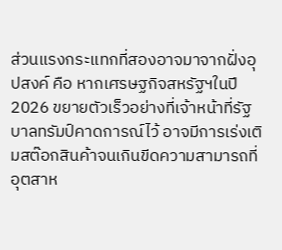ส่วนแรงกระแทกที่สองอาจมาจากฝั่งอุปสงค์ คือ หากเศรษฐกิจสหรัฐฯในปี 2026 ขยายตัวเร็วอย่างที่เจ้าหน้าที่รัฐบาลทรัมป์คาดการณ์ไว้ อาจมีการเร่งเติมสต๊อกสินค้าจนเกินขีดความสามารถที่อุตสาห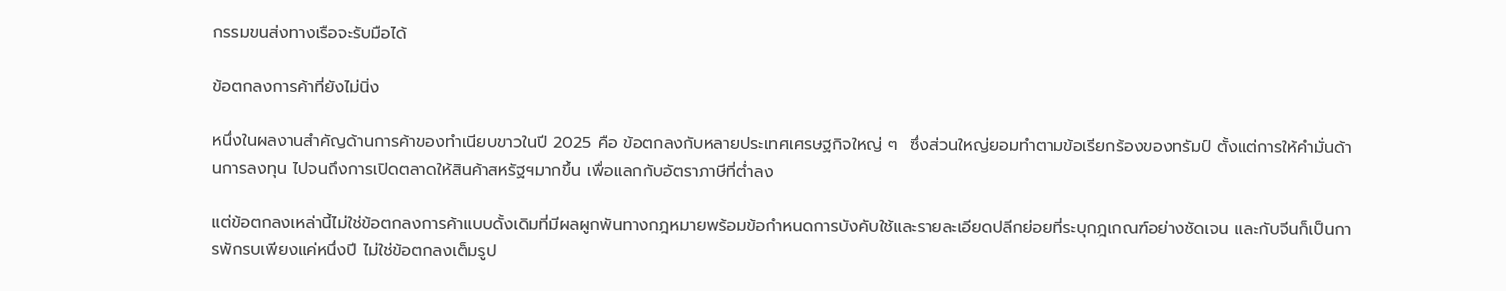กรรมขนส่งทางเรือจะรับมือได้

ข้อตกลงการค้าที่ยังไม่นิ่ง

หนึ่งในผลงานสำคัญด้านการค้าของทำเนียบขาวในปี 2025 คือ ข้อตกลงกับหลายประเทศเศรษฐกิจใหญ่ ๆ  ซึ่งส่วนใหญ่ยอมทำตามข้อเรียกร้องของทรัมป์ ตั้งแต่การให้คำมั่นด้านการลงทุน ไปจนถึงการเปิดตลาดให้สินค้าสหรัฐฯมากขึ้น เพื่อแลกกับอัตราภาษีที่ต่ำลง

แต่ข้อตกลงเหล่านี้ไม่ใช่ข้อตกลงการค้าแบบดั้งเดิมที่มีผลผูกพันทางกฎหมายพร้อมข้อกำหนดการบังคับใช้และรายละเอียดปลีกย่อยที่ระบุกฎเกณฑ์อย่างชัดเจน และกับจีนก็เป็นการพักรบเพียงแค่หนึ่งปี ไม่ใช่ข้อตกลงเต็มรูป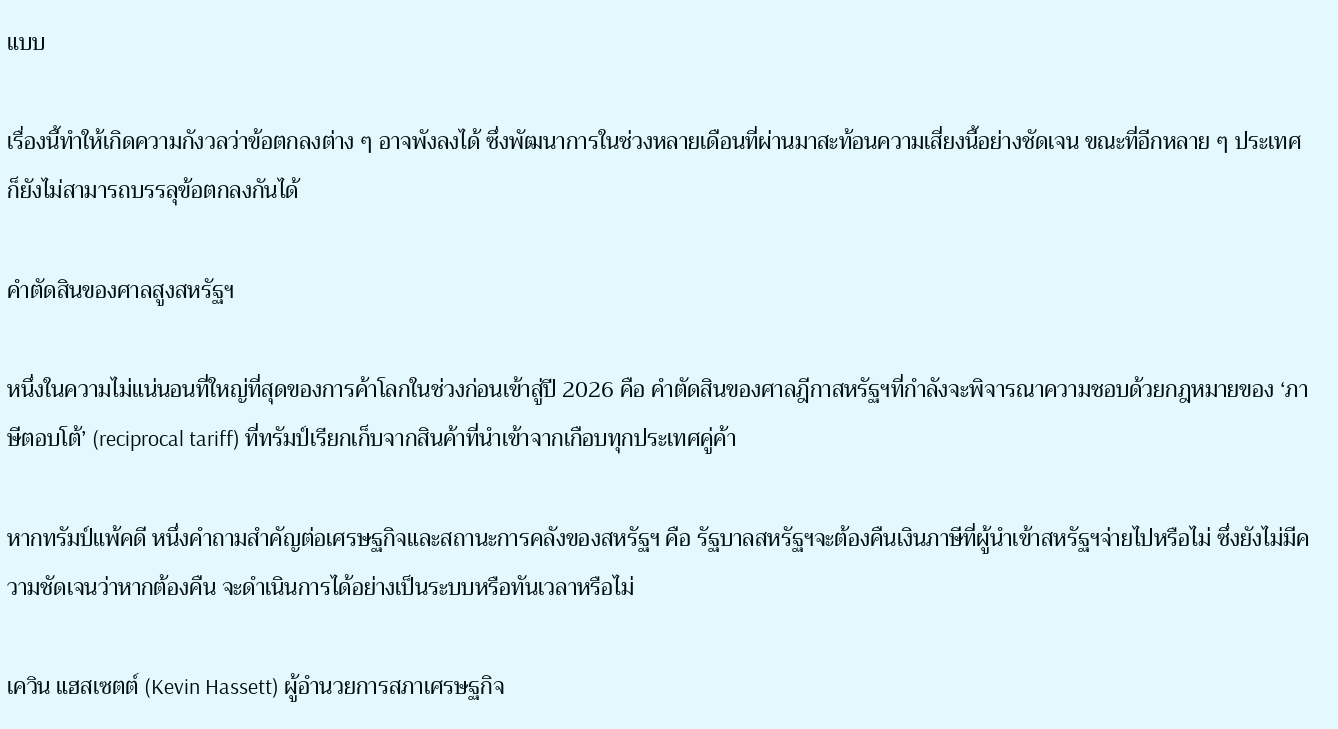แบบ

เรื่องนี้ทำให้เกิดความกังวลว่าข้อตกลงต่าง ๆ อาจพังลงได้ ซึ่งพัฒนาการในช่วงหลายเดือนที่ผ่านมาสะท้อนความเสี่ยงนี้อย่างชัดเจน ขณะที่อีกหลาย ๆ ประเทศก็ยังไม่สามารถบรรลุข้อตกลงกันได้

คำตัดสินของศาลสูงสหรัฐฯ

หนึ่งในความไม่แน่นอนที่ใหญ่ที่สุดของการค้าโลกในช่วงก่อนเข้าสู่ปี 2026 คือ คำตัดสินของศาลฎีกาสหรัฐฯที่กำลังจะพิจารณาความชอบด้วยกฎหมายของ ‘ภาษีตอบโต้’ (reciprocal tariff) ที่ทรัมป์เรียกเก็บจากสินค้าที่นำเข้าจากเกือบทุกประเทศคู่ค้า

หากทรัมป์แพ้คดี หนึ่งคำถามสำคัญต่อเศรษฐกิจและสถานะการคลังของสหรัฐฯ คือ รัฐบาลสหรัฐฯจะต้องคืนเงินภาษีที่ผู้นำเข้าสหรัฐฯจ่ายไปหรือไม่ ซึ่งยังไม่มีความชัดเจนว่าหากต้องคืน จะดำเนินการได้อย่างเป็นระบบหรือทันเวลาหรือไม่

เควิน แฮสเซตต์ (Kevin Hassett) ผู้อำนวยการสภาเศรษฐกิจ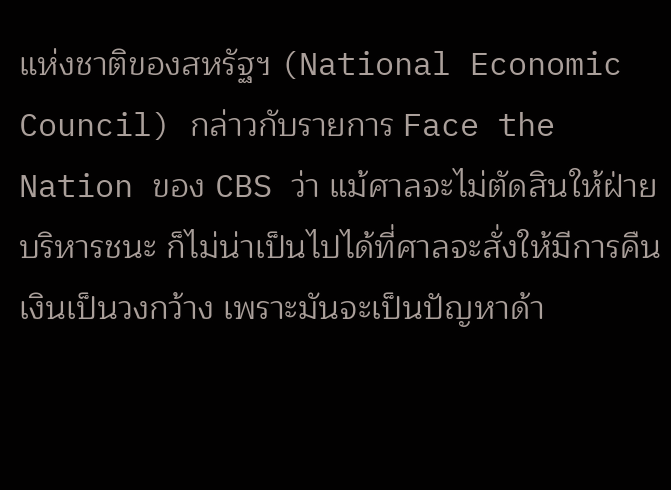แห่งชาติของสหรัฐฯ (National Economic Council) กล่าวกับรายการ Face the Nation ของ CBS ว่า แม้ศาลจะไม่ตัดสินให้ฝ่ายบริหารชนะ ก็ไม่น่าเป็นไปได้ที่ศาลจะสั่งให้มีการคืนเงินเป็นวงกว้าง เพราะมันจะเป็นปัญหาด้า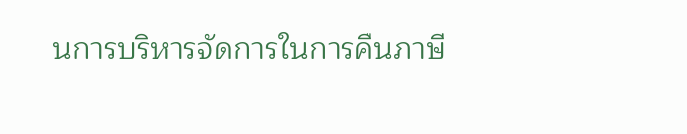นการบริหารจัดการในการคืนภาษี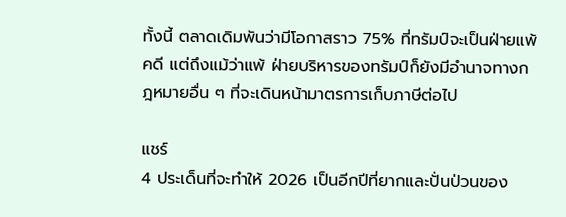ทั้งนี้ ตลาดเดิมพันว่ามีโอกาสราว 75% ที่ทรัมป์จะเป็นฝ่ายแพ้คดี แต่ถึงแม้ว่าแพ้ ฝ่ายบริหารของทรัมป์ก็ยังมีอำนาจทางกฎหมายอื่น ๆ ที่จะเดินหน้ามาตรการเก็บภาษีต่อไป

แชร์
4 ประเด็นที่จะทำให้ 2026 เป็นอีกปีที่ยากและปั่นป่วนของ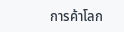การค้าโลก